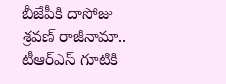బీజేపీకి దాసోజు శ్రవణ్ రాజీనామా.. టీఆర్ఎస్ గూటికి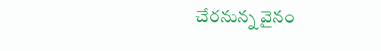చేరనున్న వైనం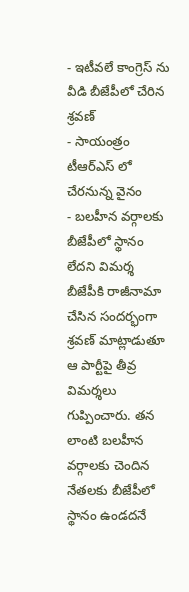- ఇటీవలే కాంగ్రెస్ ను వీడి బీజేపీలో చేరిన శ్రవణ్
- సాయంత్రం టీఆర్ఎస్ లో చేరనున్న వైనం
- బలహీన వర్గాలకు బీజేపీలో స్థానం లేదని విమర్శ
బీజేపీకి రాజీనామా చేసిన సందర్భంగా శ్రవణ్ మాట్లాడుతూ ఆ పార్టీపై తీవ్ర విమర్శలు గుప్పించారు. తన లాంటి బలహీన వర్గాలకు చెందిన నేతలకు బీజేపీలో స్థానం ఉండదనే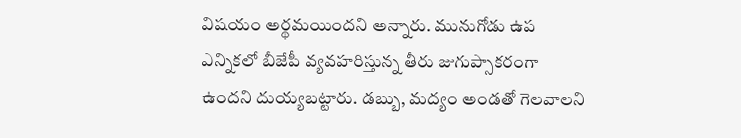విషయం అర్థమయిందని అన్నారు. మునుగోడు ఉప ఎన్నికలో బీజేపీ వ్యవహరిస్తున్న తీరు జుగుప్సాకరంగా ఉందని దుయ్యబట్టారు. డబ్బు, మద్యం అండతో గెలవాలని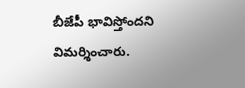బీజేపీ భావిస్తోందని విమర్శించారు.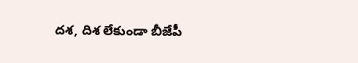దశ, దిశ లేకుండా బీజేపీ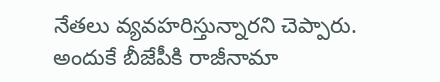నేతలు వ్యవహరిస్తున్నారని చెప్పారు. అందుకే బీజేపీకి రాజీనామా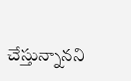చేస్తున్నానని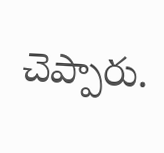చెప్పారు.